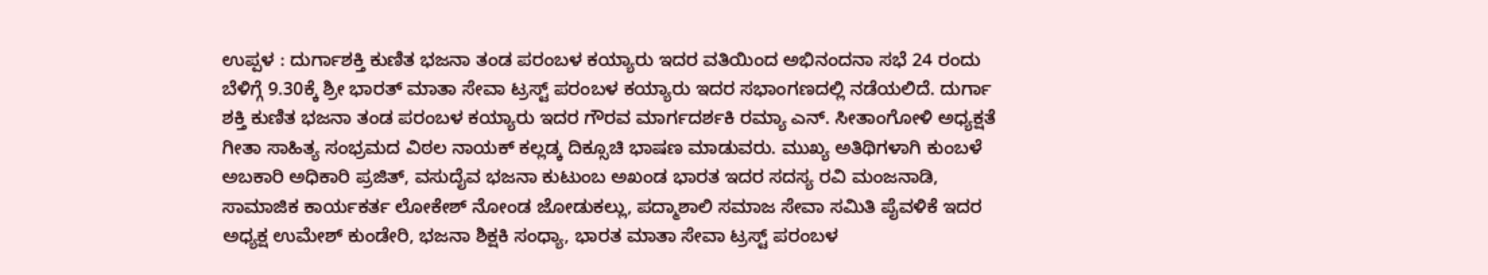ಉಪ್ಪಳ : ದುರ್ಗಾಶಕ್ತಿ ಕುಣಿತ ಭಜನಾ ತಂಡ ಪರಂಬಳ ಕಯ್ಯಾರು ಇದರ ವತಿಯಿಂದ ಅಭಿನಂದನಾ ಸಭೆ 24 ರಂದು ಬೆಳಿಗ್ಗೆ 9.30ಕ್ಕೆ ಶ್ರೀ ಭಾರತ್ ಮಾತಾ ಸೇವಾ ಟ್ರಸ್ಟ್ ಪರಂಬಳ ಕಯ್ಯಾರು ಇದರ ಸಭಾಂಗಣದಲ್ಲಿ ನಡೆಯಲಿದೆ. ದುರ್ಗಾ ಶಕ್ತಿ ಕುಣಿತ ಭಜನಾ ತಂಡ ಪರಂಬಳ ಕಯ್ಯಾರು ಇದರ ಗೌರವ ಮಾರ್ಗದರ್ಶಕಿ ರಮ್ಯಾ ಎನ್. ಸೀತಾಂಗೋಳಿ ಅಧ್ಯಕ್ಷತೆ ಗೀತಾ ಸಾಹಿತ್ಯ ಸಂಭ್ರಮದ ವಿಠಲ ನಾಯಕ್ ಕಲ್ಲಡ್ಕ ದಿಕ್ಸೂಚಿ ಭಾಷಣ ಮಾಡುವರು. ಮುಖ್ಯ ಅತಿಥಿಗಳಾಗಿ ಕುಂಬಳೆ ಅಬಕಾರಿ ಅಧಿಕಾರಿ ಪ್ರಜಿತ್, ವಸುದೈವ ಭಜನಾ ಕುಟುಂಬ ಅಖಂಡ ಭಾರತ ಇದರ ಸದಸ್ಯ ರವಿ ಮಂಜನಾಡಿ, ಸಾಮಾಜಿಕ ಕಾರ್ಯಕರ್ತ ಲೋಕೇಶ್ ನೋಂಡ ಜೋಡುಕಲ್ಲು, ಪದ್ಮಾಶಾಲಿ ಸಮಾಜ ಸೇವಾ ಸಮಿತಿ ಪೈವಳಿಕೆ ಇದರ ಅಧ್ಯಕ್ಷ ಉಮೇಶ್ ಕುಂಡೇರಿ, ಭಜನಾ ಶಿಕ್ಷಕಿ ಸಂಧ್ಯಾ, ಭಾರತ ಮಾತಾ ಸೇವಾ ಟ್ರಸ್ಟ್ ಪರಂಬಳ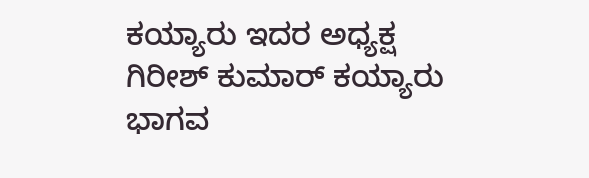ಕಯ್ಯಾರು ಇದರ ಅಧ್ಯಕ್ಷ ಗಿರೀಶ್ ಕುಮಾರ್ ಕಯ್ಯಾರು ಭಾಗವ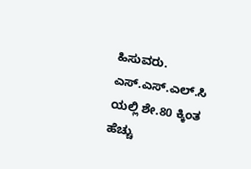ಹಿಸುವರು. ಎಸ್.ಎಸ್.ಎಲ್.ಸಿ ಯಲ್ಲಿ ಶೇ.80 ಕ್ಕಿಂತ ಹೆಚ್ಚು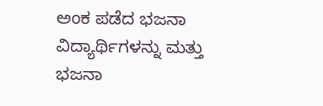ಅಂಕ ಪಡೆದ ಭಜನಾ ವಿದ್ಯಾರ್ಥಿಗಳನ್ನು ಮತ್ತು ಭಜನಾ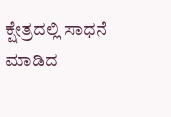ಕ್ಷೇತ್ರದಲ್ಲಿ ಸಾಧನೆ ಮಾಡಿದ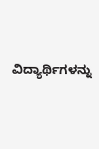ವಿದ್ಯಾರ್ಥಿಗಳನ್ನು